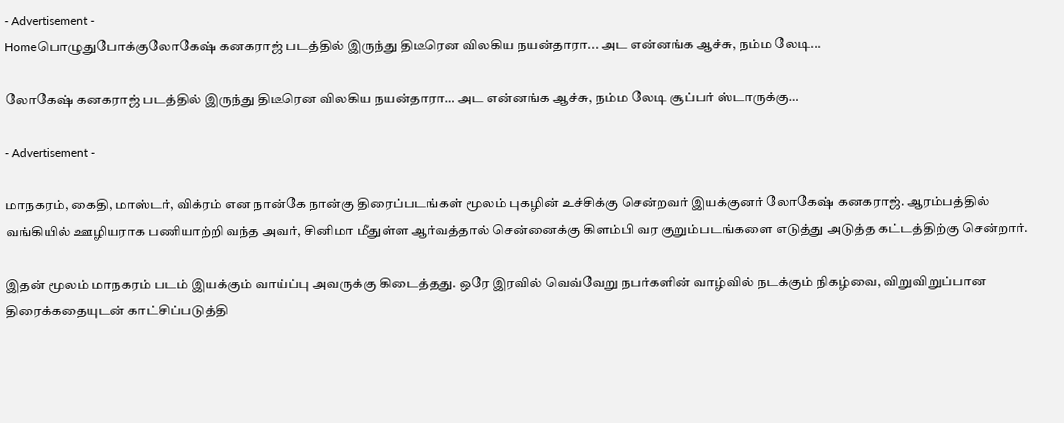- Advertisement -
Homeபொழுதுபோக்குலோகேஷ் கனகராஜ் படத்தில் இருந்து திடீரென விலகிய நயன்தாரா... அட என்னங்க ஆச்சு, நம்ம லேடி...

லோகேஷ் கனகராஜ் படத்தில் இருந்து திடீரென விலகிய நயன்தாரா… அட என்னங்க ஆச்சு, நம்ம லேடி சூப்பர் ஸ்டாருக்கு…

- Advertisement -

மாநகரம், கைதி, மாஸ்டர், விக்ரம் என நான்கே நான்கு திரைப்படங்கள் மூலம் புகழின் உச்சிக்கு சென்றவர் இயக்குனர் லோகேஷ் கனகராஜ். ஆரம்பத்தில் வங்கியில் ஊழியராக பணியாற்றி வந்த அவர், சினிமா மீதுள்ள ஆர்வத்தால் சென்னைக்கு கிளம்பி வர குறும்படங்களை எடுத்து அடுத்த கட்டத்திற்கு சென்றார்.

இதன் மூலம் மாநகரம் படம் இயக்கும் வாய்ப்பு அவருக்கு கிடைத்தது. ஒரே இரவில் வெவ்வேறு நபர்களின் வாழ்வில் நடக்கும் நிகழ்வை, விறுவிறுப்பான திரைக்கதையுடன் காட்சிப்படுத்தி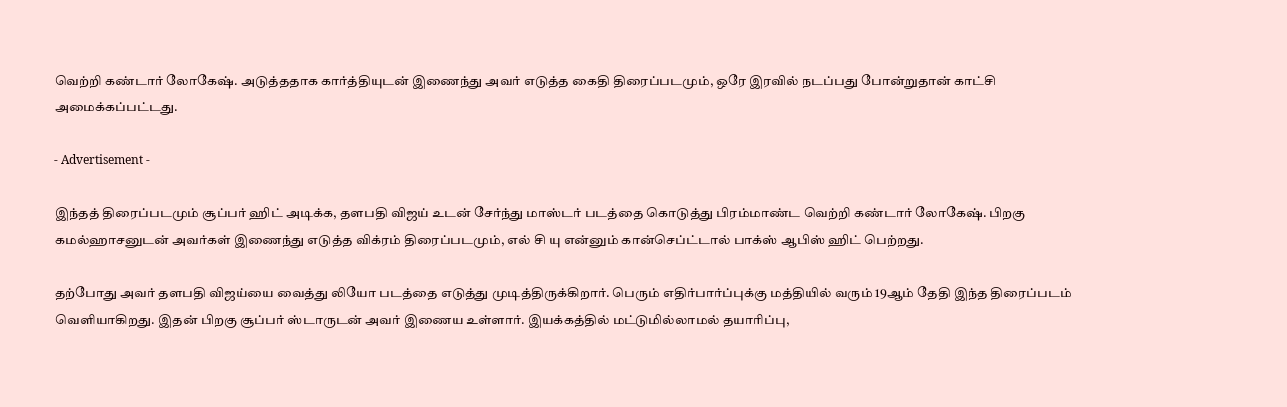வெற்றி கண்டார் லோகேஷ். அடுத்ததாக கார்த்தியுடன் இணைந்து அவர் எடுத்த கைதி திரைப்படமும், ஒரே இரவில் நடப்பது போன்றுதான் காட்சி அமைக்கப்பட்டது.

- Advertisement -

இந்தத் திரைப்படமும் சூப்பர் ஹிட் அடிக்க, தளபதி விஜய் உடன் சேர்ந்து மாஸ்டர் படத்தை கொடுத்து பிரம்மாண்ட வெற்றி கண்டார் லோகேஷ். பிறகு கமல்ஹாசனுடன் அவர்கள் இணைந்து எடுத்த விக்ரம் திரைப்படமும், எல் சி யு என்னும் கான்செப்ட்டால் பாக்ஸ் ஆபிஸ் ஹிட் பெற்றது.

தற்போது அவர் தளபதி விஜய்யை வைத்து லியோ படத்தை எடுத்து முடித்திருக்கிறார். பெரும் எதிர்பார்ப்புக்கு மத்தியில் வரும் 19ஆம் தேதி இந்த திரைப்படம் வெளியாகிறது. இதன் பிறகு சூப்பர் ஸ்டாருடன் அவர் இணைய உள்ளார். இயக்கத்தில் மட்டுமில்லாமல் தயாரிப்பு,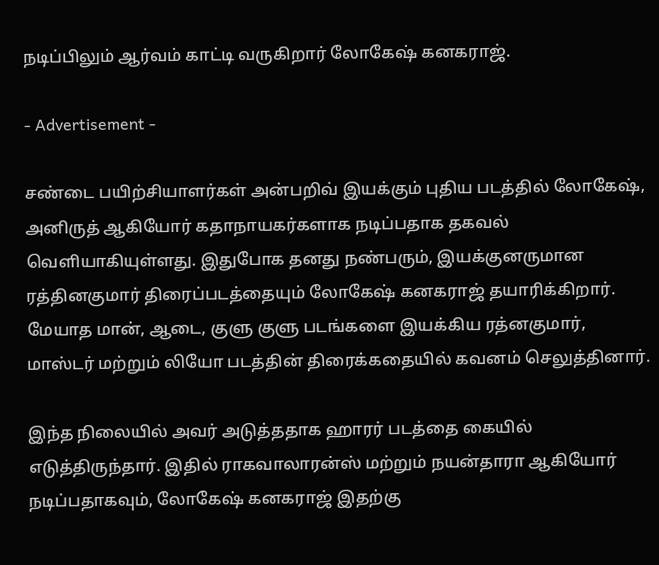நடிப்பிலும் ஆர்வம் காட்டி வருகிறார் லோகேஷ் கனகராஜ்.

- Advertisement -

சண்டை பயிற்சியாளர்கள் அன்பறிவ் இயக்கும் புதிய படத்தில் லோகேஷ், அனிருத் ஆகியோர் கதாநாயகர்களாக நடிப்பதாக தகவல் வெளியாகியுள்ளது. இதுபோக தனது நண்பரும், இயக்குனருமான ரத்தினகுமார் திரைப்படத்தையும் லோகேஷ் கனகராஜ் தயாரிக்கிறார். மேயாத மான், ஆடை, குளு குளு படங்களை இயக்கிய ரத்னகுமார், மாஸ்டர் மற்றும் லியோ படத்தின் திரைக்கதையில் கவனம் செலுத்தினார்.

இந்த நிலையில் அவர் அடுத்ததாக ஹாரர் படத்தை கையில் எடுத்திருந்தார். இதில் ராகவாலாரன்ஸ் மற்றும் நயன்தாரா ஆகியோர் நடிப்பதாகவும், லோகேஷ் கனகராஜ் இதற்கு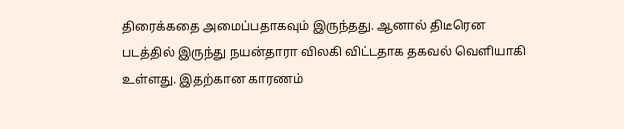திரைக்கதை அமைப்பதாகவும் இருந்தது. ஆனால் திடீரென படத்தில் இருந்து நயன்தாரா விலகி விட்டதாக தகவல் வெளியாகி உள்ளது. இதற்கான காரணம்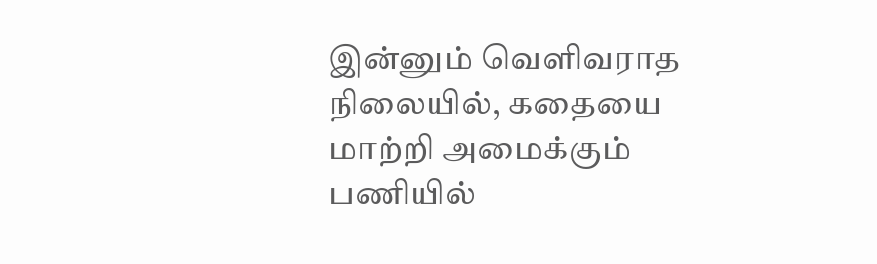இன்னும் வெளிவராத நிலையில், கதையை மாற்றி அமைக்கும் பணியில்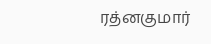ரத்னகுமார்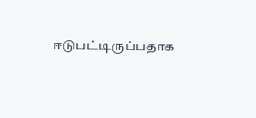ஈடுபட்டிருப்பதாக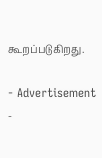கூறப்படுகிறது.

- Advertisement -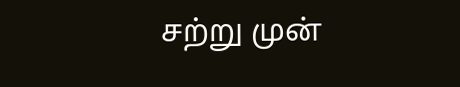சற்று முன்